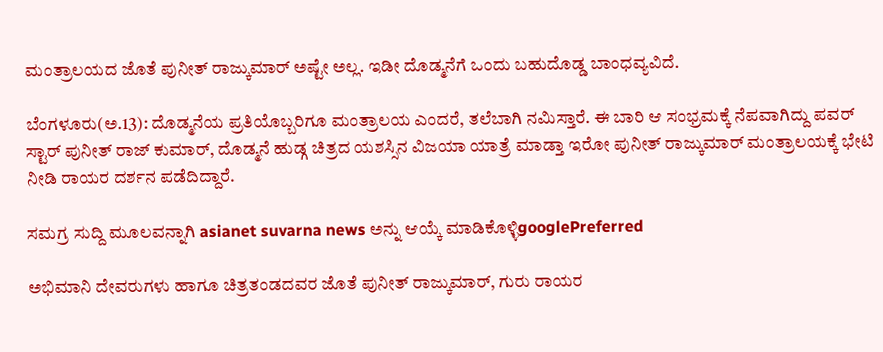ಮಂತ್ರಾಲಯದ ಜೊತೆ ಪುನೀತ್ ರಾಜ್ಕುಮಾರ್ ಅಷ್ಟೇ ಅಲ್ಲ. ಇಡೀ ದೊಡ್ಮನೆಗೆ ಒಂದು ಬಹುದೊಡ್ಡ ಬಾಂಧವ್ಯವಿದೆ.

ಬೆಂಗಳೂರು(ಅ.13): ದೊಡ್ಮನೆಯ ಪ್ರತಿಯೊಬ್ಬರಿಗೂ ಮಂತ್ರಾಲಯ ಎಂದರೆ, ತಲೆಬಾಗಿ ನಮಿಸ್ತಾರೆ. ಈ ಬಾರಿ ಆ ಸಂಭ್ರಮಕ್ಕೆ ನೆಪವಾಗಿದ್ದು ಪವರ್ ಸ್ಟಾರ್ ಪುನೀತ್ ರಾಜ್ ಕುಮಾರ್, ದೊಡ್ಮನೆ ಹುಡ್ಗ ಚಿತ್ರದ ಯಶಸ್ಸಿನ ವಿಜಯಾ ಯಾತ್ರೆ ಮಾಡ್ತಾ ಇರೋ ಪುನೀತ್ ರಾಜ್ಕುಮಾರ್ ಮಂತ್ರಾಲಯಕ್ಕೆ ಭೇಟಿ ನೀಡಿ ರಾಯರ ದರ್ಶನ ಪಡೆದಿದ್ದಾರೆ.

ಸಮಗ್ರ ಸುದ್ದಿ ಮೂಲವನ್ನಾಗಿ asianet suvarna news ಅನ್ನು ಆಯ್ಕೆ ಮಾಡಿಕೊಳ್ಳಿgooglePreferred

ಅಭಿಮಾನಿ ದೇವರುಗಳು ಹಾಗೂ ಚಿತ್ರತಂಡದವರ ಜೊತೆ ಪುನೀತ್ ರಾಜ್ಕುಮಾರ್, ಗುರು ರಾಯರ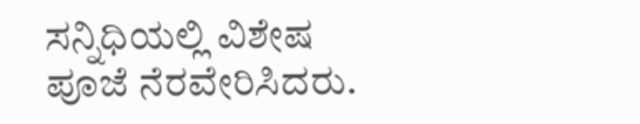ಸನ್ನಿಧಿಯಲ್ಲಿ ವಿಶೇಷ ಪೂಜೆ ನೆರವೇರಿಸಿದರು.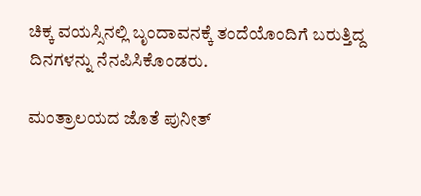ಚಿಕ್ಕ ವಯಸ್ಸಿನಲ್ಲಿ ಬೃಂದಾವನಕ್ಕೆ ತಂದೆಯೊಂದಿಗೆ ಬರುತ್ತಿದ್ದ ದಿನಗಳನ್ನು ನೆನಪಿಸಿಕೊಂಡರು.

ಮಂತ್ರಾಲಯದ ಜೊತೆ ಪುನೀತ್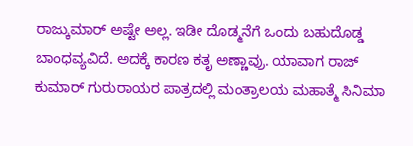ರಾಜ್ಕುಮಾರ್ ಅಷ್ಟೇ ಅಲ್ಲ. ಇಡೀ ದೊಡ್ಮನೆಗೆ ಒಂದು ಬಹುದೊಡ್ಡ ಬಾಂಧವ್ಯವಿದೆ. ಅದಕ್ಕೆ ಕಾರಣ ಕತೃ ಅಣ್ಣಾವ್ರು. ಯಾವಾಗ ರಾಜ್ ಕುಮಾರ್ ಗುರುರಾಯರ ಪಾತ್ರದಲ್ಲಿ ಮಂತ್ರಾಲಯ ಮಹಾತ್ಮೆ ಸಿನಿಮಾ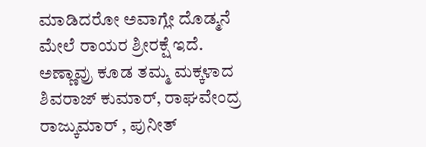ಮಾಡಿದರೋ ಅವಾಗ್ಲೇ ದೊಡ್ಮನೆ ಮೇಲೆ ರಾಯರ ಶ್ರೀರಕ್ಷೆ ಇದೆ. ಅಣ್ಣಾವ್ರು ಕೂಡ ತಮ್ಮ ಮಕ್ಕಳಾದ ಶಿವರಾಜ್ ಕುಮಾರ್, ರಾಘವೇಂದ್ರ ರಾಜ್ಕುಮಾರ್ , ಪುನೀತ್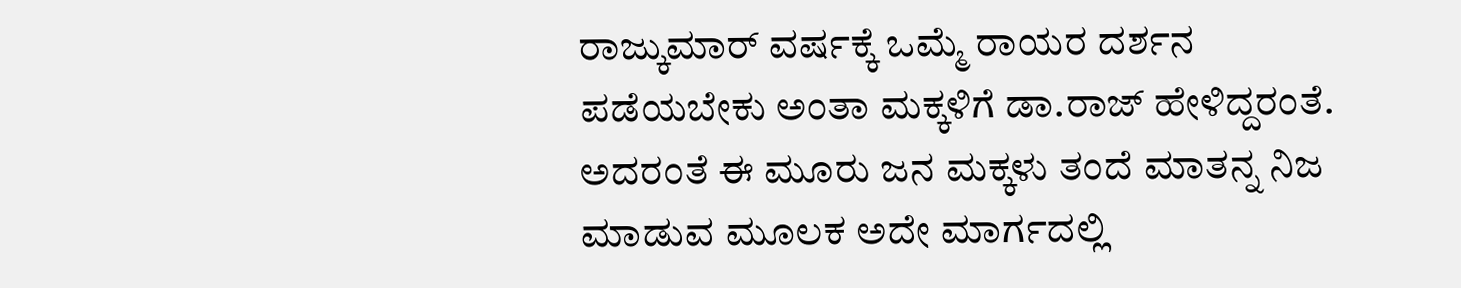ರಾಜ್ಕುಮಾರ್ ವರ್ಷಕ್ಕೆ ಒಮ್ಮೆ ರಾಯರ ದರ್ಶನ ಪಡೆಯಬೇಕು ಅಂತಾ ಮಕ್ಕಳಿಗೆ ಡಾ.ರಾಜ್ ಹೇಳಿದ್ದರಂತೆ. ಅದರಂತೆ ಈ ಮೂರು ಜನ ಮಕ್ಕಳು ತಂದೆ ಮಾತನ್ನ ನಿಜ ಮಾಡುವ ಮೂಲಕ ಅದೇ ಮಾರ್ಗದಲ್ಲಿ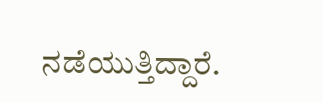ನಡೆಯುತ್ತಿದ್ದಾರೆ.